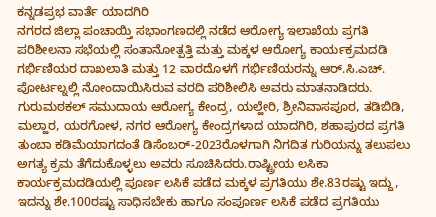ಕನ್ನಡಪ್ರಭ ವಾರ್ತೆ ಯಾದಗಿರಿ
ನಗರದ ಜಿಲ್ಲಾ ಪಂಚಾಯ್ತಿ ಸಭಾಂಗಣದಲ್ಲಿ ನಡೆದ ಆರೋಗ್ಯ ಇಲಾಖೆಯ ಪ್ರಗತಿ ಪರಿಶೀಲನಾ ಸಭೆಯಲ್ಲಿ ಸಂತಾನೋತ್ಪತ್ತಿ ಮತ್ತು ಮಕ್ಕಳ ಆರೋಗ್ಯ ಕಾರ್ಯಕ್ರಮದಡಿ ಗರ್ಭಿಣಿಯರ ದಾಖಲಾತಿ ಮತ್ತು 12 ವಾರದೊಳಗೆ ಗರ್ಭಿಣಿಯರನ್ನು ಆರ್.ಸಿ.ಎಚ್. ಪೋರ್ಟಲ್ನಲ್ಲಿ ನೋಂದಾಯಿಸಿರುವ ವರದಿ ಪರಿಶೀಲಿಸಿ ಅವರು ಮಾತನಾಡಿದರು.
ಗುರುಮಠಕಲ್ ಸಮುದಾಯ ಆರೋಗ್ಯ ಕೇಂದ್ರ, ಯಲ್ಹೇರಿ, ಶ್ರೀನಿವಾಸಪೂರ, ತಡಿಬಿಡಿ, ಮಲ್ಹಾರ, ಯರಗೋಳ, ನಗರ ಆರೋಗ್ಯ ಕೇಂದ್ರಗಳಾದ ಯಾದಗಿರಿ, ಶಹಾಪುರದ ಪ್ರಗತಿ ತುಂಬಾ ಕಡಿಮೆಯಾಗದಂತೆ ಡಿಸೆಂಬರ್-2023ರೊಳಗಾಗಿ ನಿಗದಿತ ಗುರಿಯನ್ನು ತಲುಪಲು ಅಗತ್ಯ ಕ್ರಮ ತೆಗೆದುಕೊಳ್ಳಲು ಅವರು ಸೂಚಿಸಿದರು.ರಾಷ್ಟ್ರೀಯ ಲಸಿಕಾ ಕಾರ್ಯಕ್ರಮದಡಿಯಲ್ಲಿ ಪೂರ್ಣ ಲಸಿಕೆ ಪಡೆದ ಮಕ್ಕಳ ಪ್ರಗತಿಯು ಶೇ.83ರಷ್ಟು ಇದ್ದು, ಇದನ್ನು ಶೇ.100ರಷ್ಟು ಸಾಧಿಸಬೇಕು ಹಾಗೂ ಸಂಪೂರ್ಣ ಲಸಿಕೆ ಪಡೆದ ಪ್ರಗತಿಯು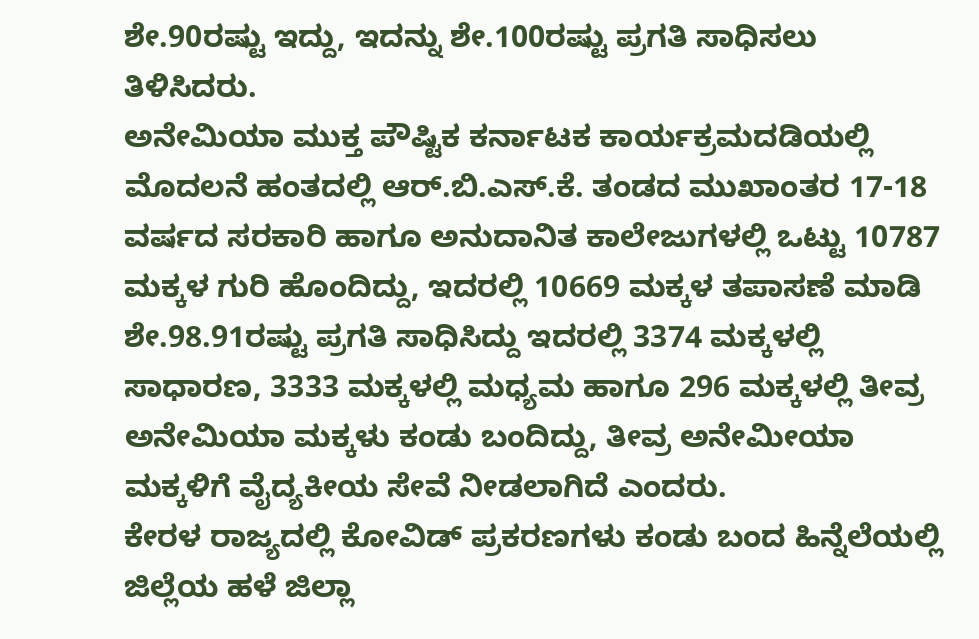ಶೇ.90ರಷ್ಟು ಇದ್ದು, ಇದನ್ನು ಶೇ.100ರಷ್ಟು ಪ್ರಗತಿ ಸಾಧಿಸಲು ತಿಳಿಸಿದರು.
ಅನೇಮಿಯಾ ಮುಕ್ತ ಪೌಷ್ಟಿಕ ಕರ್ನಾಟಕ ಕಾರ್ಯಕ್ರಮದಡಿಯಲ್ಲಿ ಮೊದಲನೆ ಹಂತದಲ್ಲಿ ಆರ್.ಬಿ.ಎಸ್.ಕೆ. ತಂಡದ ಮುಖಾಂತರ 17-18 ವರ್ಷದ ಸರಕಾರಿ ಹಾಗೂ ಅನುದಾನಿತ ಕಾಲೇಜುಗಳಲ್ಲಿ ಒಟ್ಟು 10787 ಮಕ್ಕಳ ಗುರಿ ಹೊಂದಿದ್ದು, ಇದರಲ್ಲಿ 10669 ಮಕ್ಕಳ ತಪಾಸಣೆ ಮಾಡಿ ಶೇ.98.91ರಷ್ಟು ಪ್ರಗತಿ ಸಾಧಿಸಿದ್ದು ಇದರಲ್ಲಿ 3374 ಮಕ್ಕಳಲ್ಲಿ ಸಾಧಾರಣ, 3333 ಮಕ್ಕಳಲ್ಲಿ ಮಧ್ಯಮ ಹಾಗೂ 296 ಮಕ್ಕಳಲ್ಲಿ ತೀವ್ರ ಅನೇಮಿಯಾ ಮಕ್ಕಳು ಕಂಡು ಬಂದಿದ್ದು, ತೀವ್ರ ಅನೇಮೀಯಾ ಮಕ್ಕಳಿಗೆ ವೈದ್ಯಕೀಯ ಸೇವೆ ನೀಡಲಾಗಿದೆ ಎಂದರು.
ಕೇರಳ ರಾಜ್ಯದಲ್ಲಿ ಕೋವಿಡ್ ಪ್ರಕರಣಗಳು ಕಂಡು ಬಂದ ಹಿನ್ನೆಲೆಯಲ್ಲಿ ಜಿಲ್ಲೆಯ ಹಳೆ ಜಿಲ್ಲಾ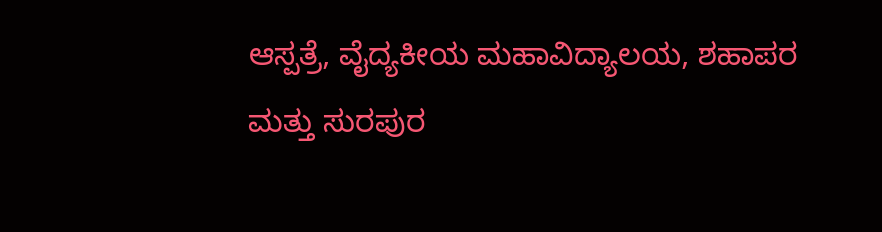ಆಸ್ಪತ್ರೆ, ವೈದ್ಯಕೀಯ ಮಹಾವಿದ್ಯಾಲಯ, ಶಹಾಪರ ಮತ್ತು ಸುರಪುರ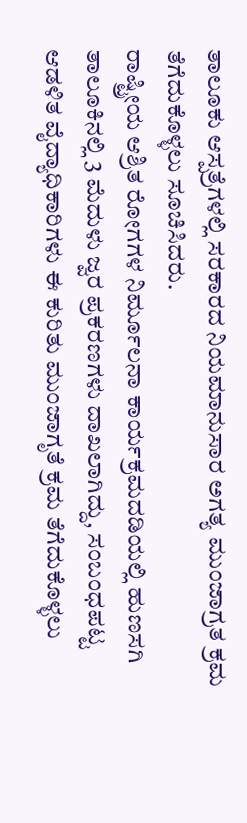ತಾಲೂಕು ಆಸ್ಪತ್ರೆಗಳಲ್ಲಿ ಸರಕಾರದ ನಿಯಮಾನುಸಾರ ಅಗತ್ಯ ಮುಂಜಾಗ್ರತ ಕ್ರಮ ತೆಗೆದುಕೊಳ್ಳಲು ಸೂಚಿಸಿದರು.
ರಾಷ್ಟ್ರೀಯ ಆಶ್ರಿತ ರೋಗಗಳ ನಿರ್ಮೂಲನಾ ಕಾರ್ಯಕ್ರಮದಡಿಯಲ್ಲಿ ಹುಣಸಗಿ ತಾಲೂಕಿನಲ್ಲಿ 3 ಮೆದುಳು ಜ್ವರ ಪ್ರಕರಣಗಳು ದಾಖಲಾಗಿದ್ದು, ಸಂಬಂಧಪಟ್ಟ ಆಡಳಿತ ವೈದ್ಯಾಧಿಕಾರಿಗಳು ಈ ಕುರಿತು ಮುಂಜಾಗೃತೆ ಕ್ರಮ ತೆಗೆದುಕೊಳ್ಳಲು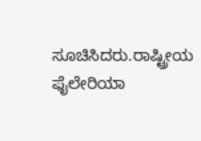ಸೂಚಿಸಿದರು.ರಾಷ್ಟ್ರೀಯ ಫೈಲೇರಿಯಾ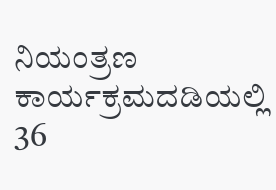ನಿಯಂತ್ರಣ ಕಾರ್ಯಕ್ರಮದಡಿಯಲ್ಲಿ 36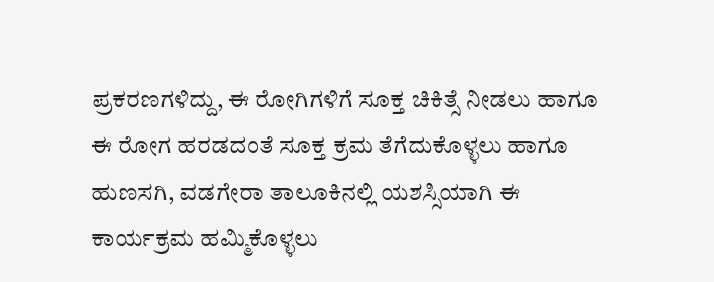ಪ್ರಕರಣಗಳಿದ್ದು, ಈ ರೋಗಿಗಳಿಗೆ ಸೂಕ್ತ ಚಿಕಿತ್ಸೆ ನೀಡಲು ಹಾಗೂ ಈ ರೋಗ ಹರಡದಂತೆ ಸೂಕ್ತ ಕ್ರಮ ತೆಗೆದುಕೊಳ್ಳಲು ಹಾಗೂ ಹುಣಸಗಿ, ವಡಗೇರಾ ತಾಲೂಕಿನಲ್ಲಿ ಯಶಸ್ಸಿಯಾಗಿ ಈ ಕಾರ್ಯಕ್ರಮ ಹಮ್ಮಿಕೊಳ್ಳಲು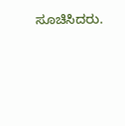ಸೂಚಿಸಿದರು.